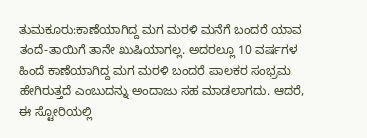ತುಮಕೂರು:ಕಾಣೆಯಾಗಿದ್ದ ಮಗ ಮರಳಿ ಮನೆಗೆ ಬಂದರೆ ಯಾವ ತಂದೆ-ತಾಯಿಗೆ ತಾನೇ ಖುಷಿಯಾಗಲ್ಲ. ಅದರಲ್ಲೂ 10 ವರ್ಷಗಳ ಹಿಂದೆ ಕಾಣೆಯಾಗಿದ್ದ ಮಗ ಮರಳಿ ಬಂದರೆ ಪಾಲಕರ ಸಂಭ್ರಮ ಹೇಗಿರುತ್ತದೆ ಎಂಬುದನ್ನು ಅಂದಾಜು ಸಹ ಮಾಡಲಾಗದು. ಆದರೆ, ಈ ಸ್ಟೋರಿಯಲ್ಲಿ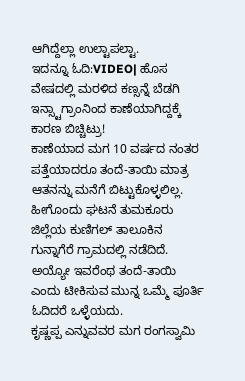ಆಗಿದ್ದೆಲ್ಲಾ ಉಲ್ಟಾಪಲ್ಟಾ.
ಇದನ್ನೂ ಓದಿ:VIDEO| ಹೊಸ ವೇಷದಲ್ಲಿ ಮರಳಿದ ಕಣ್ಸನ್ನೆ ಬೆಡಗಿ ಇನ್ಸ್ಟಾಗ್ರಾಂನಿಂದ ಕಾಣೆಯಾಗಿದ್ದಕ್ಕೆ ಕಾರಣ ಬಿಚ್ಚಿಟ್ರು!
ಕಾಣೆಯಾದ ಮಗ 10 ವರ್ಷದ ನಂತರ ಪತ್ತೆಯಾದರೂ ತಂದೆ-ತಾಯಿ ಮಾತ್ರ ಆತನನ್ನು ಮನೆಗೆ ಬಿಟ್ಟುಕೊಳ್ಳಲಿಲ್ಲ. ಹೀಗೊಂದು ಘಟನೆ ತುಮಕೂರು ಜಿಲ್ಲೆಯ ಕುಣಿಗಲ್ ತಾಲೂಕಿನ ಗುನ್ನಾಗೆರೆ ಗ್ರಾಮದಲ್ಲಿ ನಡೆದಿದೆ. ಅಯ್ಯೋ ಇವರೆಂಥ ತಂದೆ-ತಾಯಿ ಎಂದು ಟೀಕಿಸುವ ಮುನ್ನ ಒಮ್ಮೆ ಪೂರ್ತಿ ಓದಿದರೆ ಒಳ್ಳೆಯದು.
ಕೃಷ್ಣಪ್ಪ ಎನ್ನುವವರ ಮಗ ರಂಗಸ್ವಾಮಿ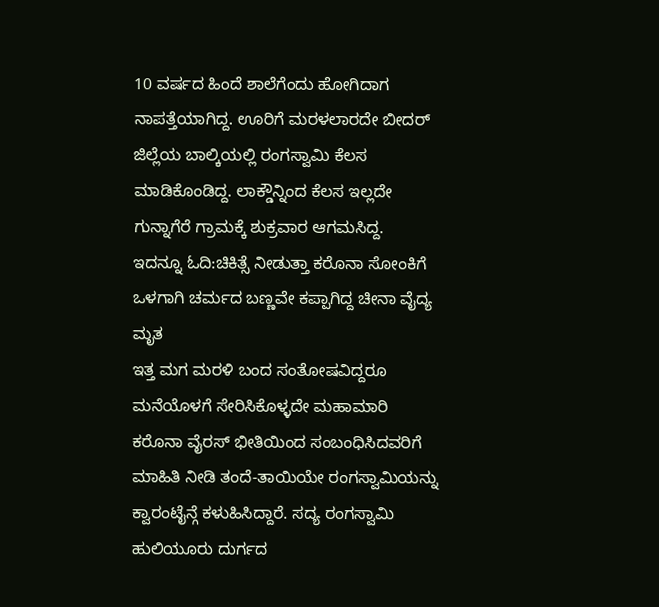10 ವರ್ಷದ ಹಿಂದೆ ಶಾಲೆಗೆಂದು ಹೋಗಿದಾಗ ನಾಪತ್ತೆಯಾಗಿದ್ದ. ಊರಿಗೆ ಮರಳಲಾರದೇ ಬೀದರ್ ಜಿಲ್ಲೆಯ ಬಾಲ್ಕಿಯಲ್ಲಿ ರಂಗಸ್ವಾಮಿ ಕೆಲಸ ಮಾಡಿಕೊಂಡಿದ್ದ. ಲಾಕ್ಡೌನ್ನಿಂದ ಕೆಲಸ ಇಲ್ಲದೇ ಗುನ್ನಾಗೆರೆ ಗ್ರಾಮಕ್ಕೆ ಶುಕ್ರವಾರ ಆಗಮಸಿದ್ದ.
ಇದನ್ನೂ ಓದಿ:ಚಿಕಿತ್ಸೆ ನೀಡುತ್ತಾ ಕರೊನಾ ಸೋಂಕಿಗೆ ಒಳಗಾಗಿ ಚರ್ಮದ ಬಣ್ಣವೇ ಕಪ್ಪಾಗಿದ್ದ ಚೀನಾ ವೈದ್ಯ ಮೃತ
ಇತ್ತ ಮಗ ಮರಳಿ ಬಂದ ಸಂತೋಷವಿದ್ದರೂ ಮನೆಯೊಳಗೆ ಸೇರಿಸಿಕೊಳ್ಳದೇ ಮಹಾಮಾರಿ ಕರೊನಾ ವೈರಸ್ ಭೀತಿಯಿಂದ ಸಂಬಂಧಿಸಿದವರಿಗೆ ಮಾಹಿತಿ ನೀಡಿ ತಂದೆ-ತಾಯಿಯೇ ರಂಗಸ್ವಾಮಿಯನ್ನು ಕ್ವಾರಂಟೈನ್ಗೆ ಕಳುಹಿಸಿದ್ದಾರೆ. ಸದ್ಯ ರಂಗಸ್ವಾಮಿ ಹುಲಿಯೂರು ದುರ್ಗದ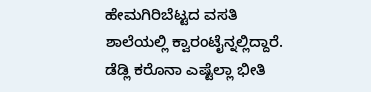ಹೇಮಗಿರಿಬೆಟ್ಟದ ವಸತಿ ಶಾಲೆಯಲ್ಲಿ ಕ್ವಾರಂಟೈನ್ನಲ್ಲಿದ್ದಾರೆ. ಡೆಡ್ಲಿ ಕರೊನಾ ಎಷ್ಟೆಲ್ಲಾ ಭೀತಿ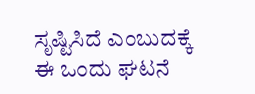ಸೃಷ್ಟಿಸಿದೆ ಎಂಬುದಕ್ಕೆ ಈ ಒಂದು ಘಟನೆ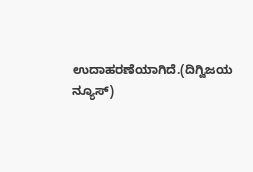ಉದಾಹರಣೆಯಾಗಿದೆ.(ದಿಗ್ವಿಜಯ ನ್ಯೂಸ್)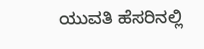ಯುವತಿ ಹೆಸರಿನಲ್ಲಿ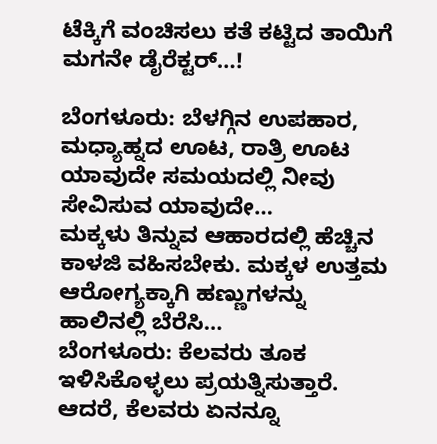ಟೆಕ್ಕಿಗೆ ವಂಚಿಸಲು ಕತೆ ಕಟ್ಟಿದ ತಾಯಿಗೆ ಮಗನೇ ಡೈರೆಕ್ಟರ್…!

ಬೆಂಗಳೂರು: ಬೆಳಗ್ಗಿನ ಉಪಹಾರ, ಮಧ್ಯಾಹ್ನದ ಊಟ, ರಾತ್ರಿ ಊಟ ಯಾವುದೇ ಸಮಯದಲ್ಲಿ ನೀವು ಸೇವಿಸುವ ಯಾವುದೇ…
ಮಕ್ಕಳು ತಿನ್ನುವ ಆಹಾರದಲ್ಲಿ ಹೆಚ್ಚಿನ ಕಾಳಜಿ ವಹಿಸಬೇಕು. ಮಕ್ಕಳ ಉತ್ತಮ ಆರೋಗ್ಯಕ್ಕಾಗಿ ಹಣ್ಣುಗಳನ್ನು ಹಾಲಿನಲ್ಲಿ ಬೆರೆಸಿ…
ಬೆಂಗಳೂರು: ಕೆಲವರು ತೂಕ ಇಳಿಸಿಕೊಳ್ಳಲು ಪ್ರಯತ್ನಿಸುತ್ತಾರೆ. ಆದರೆ, ಕೆಲವರು ಏನನ್ನೂ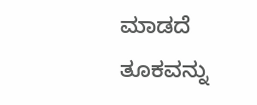ಮಾಡದೆ ತೂಕವನ್ನು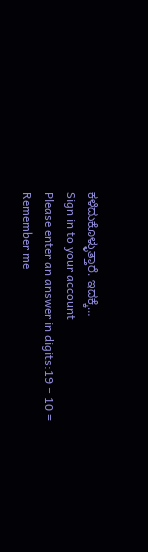ಕಳೆದುಕೊಳ್ಳುತ್ತಾರೆ. ಇದಕ್ಕೆ…
Sign in to your account
Please enter an answer in digits:19 − 10 =
Remember me